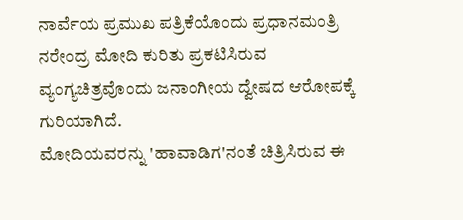ನಾರ್ವೆಯ ಪ್ರಮುಖ ಪತ್ರಿಕೆಯೊಂದು ಪ್ರಧಾನಮಂತ್ರಿ ನರೇಂದ್ರ ಮೋದಿ ಕುರಿತು ಪ್ರಕಟಿಸಿರುವ ವ್ಯಂಗ್ಯಚಿತ್ರವೊಂದು ಜನಾಂಗೀಯ ದ್ವೇಷದ ಆರೋಪಕ್ಕೆ ಗುರಿಯಾಗಿದೆ.
ಮೋದಿಯವರನ್ನು 'ಹಾವಾಡಿಗ'ನಂತೆ ಚಿತ್ರಿಸಿರುವ ಈ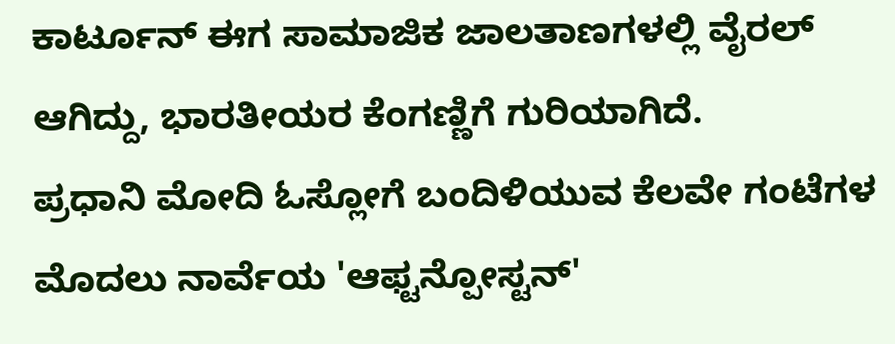ಕಾರ್ಟೂನ್ ಈಗ ಸಾಮಾಜಿಕ ಜಾಲತಾಣಗಳಲ್ಲಿ ವೈರಲ್ ಆಗಿದ್ದು, ಭಾರತೀಯರ ಕೆಂಗಣ್ಣಿಗೆ ಗುರಿಯಾಗಿದೆ.
ಪ್ರಧಾನಿ ಮೋದಿ ಓಸ್ಲೋಗೆ ಬಂದಿಳಿಯುವ ಕೆಲವೇ ಗಂಟೆಗಳ ಮೊದಲು ನಾರ್ವೆಯ 'ಆಫ್ಟನ್ಪೋಸ್ಟನ್'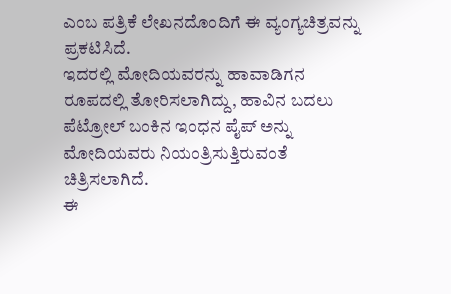ಎಂಬ ಪತ್ರಿಕೆ ಲೇಖನದೊಂದಿಗೆ ಈ ವ್ಯಂಗ್ಯಚಿತ್ರವನ್ನು ಪ್ರಕಟಿಸಿದೆ.
ಇದರಲ್ಲಿ ಮೋದಿಯವರನ್ನು ಹಾವಾಡಿಗನ ರೂಪದಲ್ಲಿ ತೋರಿಸಲಾಗಿದ್ದು, ಹಾವಿನ ಬದಲು ಪೆಟ್ರೋಲ್ ಬಂಕಿನ ಇಂಧನ ಪೈಪ್ ಅನ್ನು ಮೋದಿಯವರು ನಿಯಂತ್ರಿಸುತ್ತಿರುವಂತೆ ಚಿತ್ರಿಸಲಾಗಿದೆ.
ಈ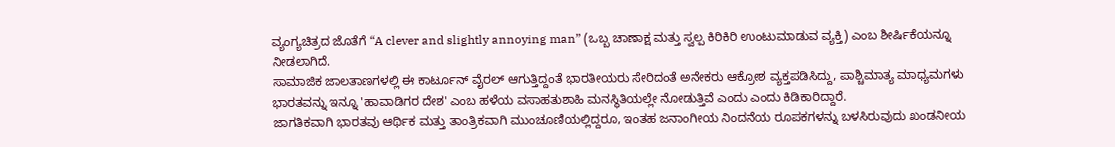ವ್ಯಂಗ್ಯಚಿತ್ರದ ಜೊತೆಗೆ “A clever and slightly annoying man” (ಒಬ್ಬ ಚಾಣಾಕ್ಷ ಮತ್ತು ಸ್ವಲ್ಪ ಕಿರಿಕಿರಿ ಉಂಟುಮಾಡುವ ವ್ಯಕ್ತಿ) ಎಂಬ ಶೀರ್ಷಿಕೆಯನ್ನೂ ನೀಡಲಾಗಿದೆ.
ಸಾಮಾಜಿಕ ಜಾಲತಾಣಗಳಲ್ಲಿ ಈ ಕಾರ್ಟೂನ್ ವೈರಲ್ ಆಗುತ್ತಿದ್ದಂತೆ ಭಾರತೀಯರು ಸೇರಿದಂತೆ ಅನೇಕರು ಆಕ್ರೋಶ ವ್ಯಕ್ತಪಡಿಸಿದ್ದು, ಪಾಶ್ಚಿಮಾತ್ಯ ಮಾಧ್ಯಮಗಳು ಭಾರತವನ್ನು ಇನ್ನೂ 'ಹಾವಾಡಿಗರ ದೇಶ' ಎಂಬ ಹಳೆಯ ವಸಾಹತುಶಾಹಿ ಮನಸ್ಥಿತಿಯಲ್ಲೇ ನೋಡುತ್ತಿವೆ ಎಂದು ಎಂದು ಕಿಡಿಕಾರಿದ್ದಾರೆ.
ಜಾಗತಿಕವಾಗಿ ಭಾರತವು ಆರ್ಥಿಕ ಮತ್ತು ತಾಂತ್ರಿಕವಾಗಿ ಮುಂಚೂಣಿಯಲ್ಲಿದ್ದರೂ, ಇಂತಹ ಜನಾಂಗೀಯ ನಿಂದನೆಯ ರೂಪಕಗಳನ್ನು ಬಳಸಿರುವುದು ಖಂಡನೀಯ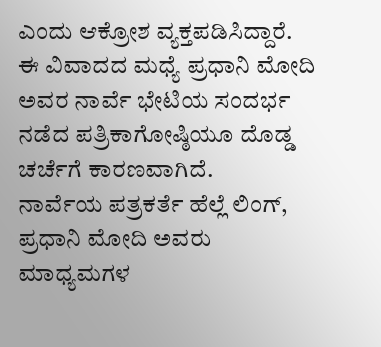ಎಂದು ಆಕ್ರೋಶ ವ್ಯಕ್ತಪಡಿಸಿದ್ದಾರೆ.
ಈ ವಿವಾದದ ಮಧ್ಯೆ ಪ್ರಧಾನಿ ಮೋದಿ ಅವರ ನಾರ್ವೆ ಭೇಟಿಯ ಸಂದರ್ಭ ನಡೆದ ಪತ್ರಿಕಾಗೋಷ್ಠಿಯೂ ದೊಡ್ಡ ಚರ್ಚೆಗೆ ಕಾರಣವಾಗಿದೆ.
ನಾರ್ವೆಯ ಪತ್ರಕರ್ತೆ ಹೆಲ್ಲೆ ಲಿಂಗ್, ಪ್ರಧಾನಿ ಮೋದಿ ಅವರು ಮಾಧ್ಯಮಗಳ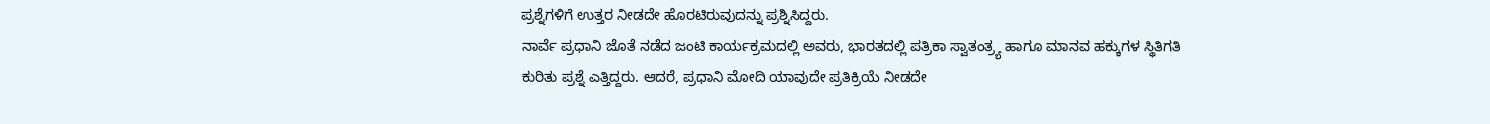ಪ್ರಶ್ನೆಗಳಿಗೆ ಉತ್ತರ ನೀಡದೇ ಹೊರಟಿರುವುದನ್ನು ಪ್ರಶ್ನಿಸಿದ್ದರು.
ನಾರ್ವೆ ಪ್ರಧಾನಿ ಜೊತೆ ನಡೆದ ಜಂಟಿ ಕಾರ್ಯಕ್ರಮದಲ್ಲಿ ಅವರು, ಭಾರತದಲ್ಲಿ ಪತ್ರಿಕಾ ಸ್ವಾತಂತ್ರ್ಯ ಹಾಗೂ ಮಾನವ ಹಕ್ಕುಗಳ ಸ್ಥಿತಿಗತಿ ಕುರಿತು ಪ್ರಶ್ನೆ ಎತ್ತಿದ್ದರು. ಆದರೆ, ಪ್ರಧಾನಿ ಮೋದಿ ಯಾವುದೇ ಪ್ರತಿಕ್ರಿಯೆ ನೀಡದೇ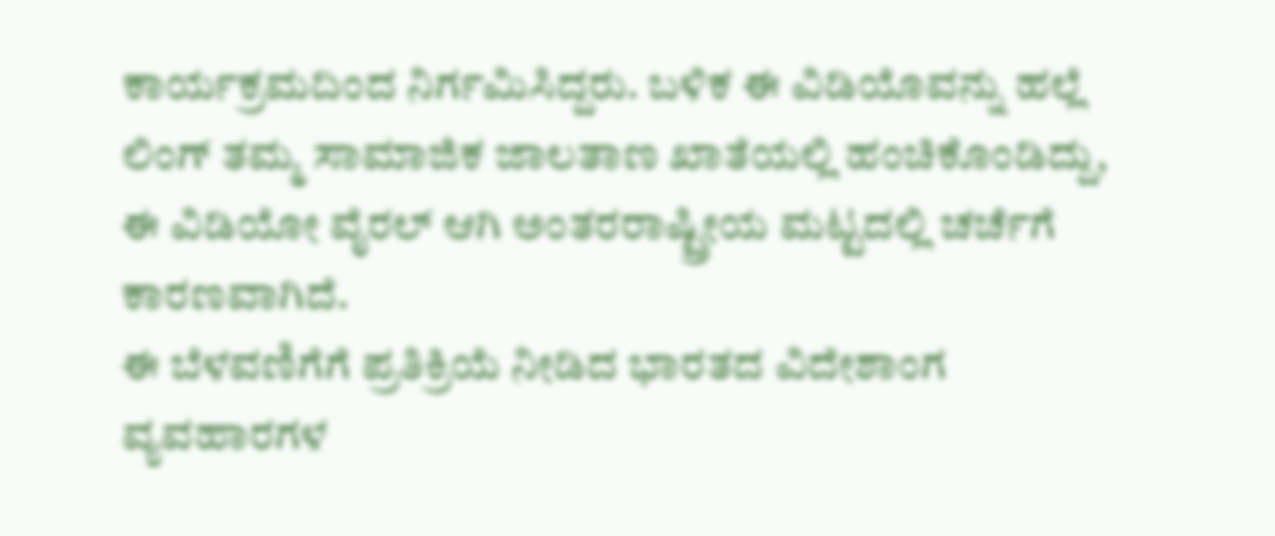ಕಾರ್ಯಕ್ರಮದಿಂದ ನಿರ್ಗಮಿಸಿದ್ದರು. ಬಳಿಕ ಈ ವಿಡಿಯೊವನ್ನು ಹಲ್ಲೆ ಲಿಂಗ್ ತಮ್ಮ ಸಾಮಾಜಿಕ ಜಾಲತಾಣ ಖಾತೆಯಲ್ಲಿ ಹಂಚಿಕೊಂಡಿದ್ದು, ಈ ವಿಡಿಯೋ ವೈರಲ್ ಆಗಿ ಅಂತರರಾಷ್ಟ್ರೀಯ ಮಟ್ಟದಲ್ಲಿ ಚರ್ಚೆಗೆ ಕಾರಣವಾಗಿದೆ.
ಈ ಬೆಳವಣಿಗೆಗೆ ಪ್ರತಿಕ್ರಿಯೆ ನೀಡಿದ ಭಾರತದ ವಿದೇಶಾಂಗ ವ್ಯವಹಾರಗಳ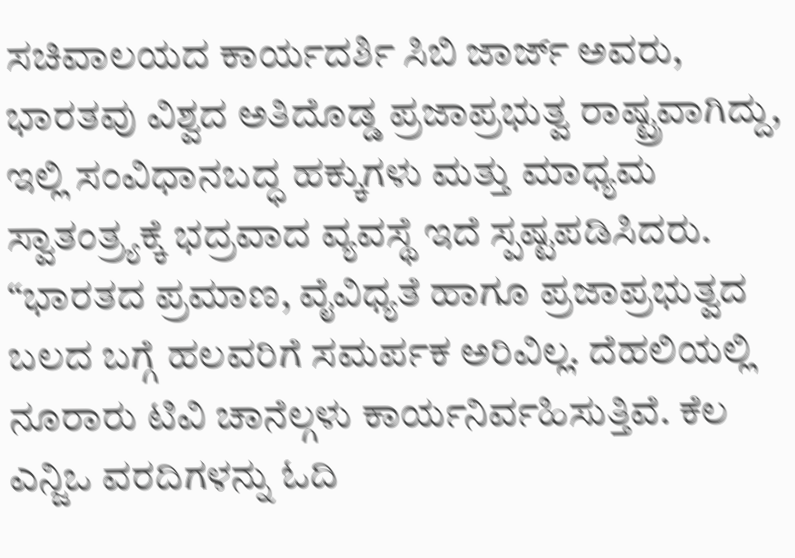ಸಚಿವಾಲಯದ ಕಾರ್ಯದರ್ಶಿ ಸಿಬಿ ಜಾರ್ಜ್ ಅವರು, ಭಾರತವು ವಿಶ್ವದ ಅತಿದೊಡ್ಡ ಪ್ರಜಾಪ್ರಭುತ್ವ ರಾಷ್ಟ್ರವಾಗಿದ್ದು, ಇಲ್ಲಿ ಸಂವಿಧಾನಬದ್ಧ ಹಕ್ಕುಗಳು ಮತ್ತು ಮಾಧ್ಯಮ ಸ್ವಾತಂತ್ರ್ಯಕ್ಕೆ ಭದ್ರವಾದ ವ್ಯವಸ್ಥೆ ಇದೆ ಸ್ಪಷ್ಟಪಡಿಸಿದರು.
“ಭಾರತದ ಪ್ರಮಾಣ, ವೈವಿಧ್ಯತೆ ಹಾಗೂ ಪ್ರಜಾಪ್ರಭುತ್ವದ ಬಲದ ಬಗ್ಗೆ ಹಲವರಿಗೆ ಸಮರ್ಪಕ ಅರಿವಿಲ್ಲ. ದೆಹಲಿಯಲ್ಲಿ ನೂರಾರು ಟಿವಿ ಚಾನೆಲ್ಗಳು ಕಾರ್ಯನಿರ್ವಹಿಸುತ್ತಿವೆ. ಕೆಲ ಎನ್ಜಿಒ ವರದಿಗಳನ್ನು ಓದಿ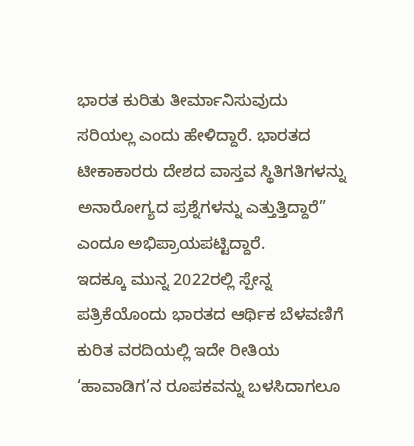ಭಾರತ ಕುರಿತು ತೀರ್ಮಾನಿಸುವುದು ಸರಿಯಲ್ಲ ಎಂದು ಹೇಳಿದ್ದಾರೆ. ಭಾರತದ ಟೀಕಾಕಾರರು ದೇಶದ ವಾಸ್ತವ ಸ್ಥಿತಿಗತಿಗಳನ್ನು ಅನಾರೋಗ್ಯದ ಪ್ರಶ್ನೆಗಳನ್ನು ಎತ್ತುತ್ತಿದ್ದಾರೆ” ಎಂದೂ ಅಭಿಪ್ರಾಯಪಟ್ಟಿದ್ದಾರೆ.
ಇದಕ್ಕೂ ಮುನ್ನ 2022ರಲ್ಲಿ ಸ್ಪೇನ್ನ ಪತ್ರಿಕೆಯೊಂದು ಭಾರತದ ಆರ್ಥಿಕ ಬೆಳವಣಿಗೆ ಕುರಿತ ವರದಿಯಲ್ಲಿ ಇದೇ ರೀತಿಯ ‘ಹಾವಾಡಿಗ’ನ ರೂಪಕವನ್ನು ಬಳಸಿದಾಗಲೂ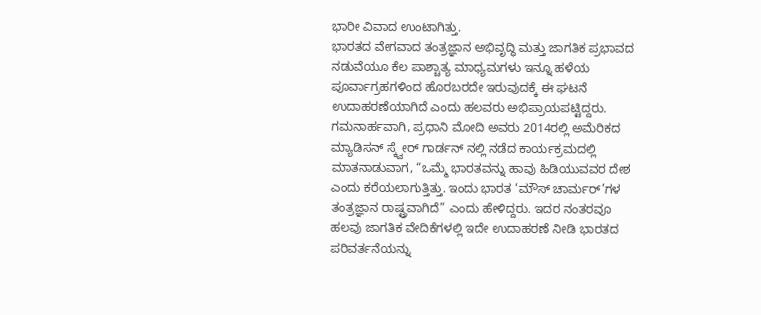ಭಾರೀ ವಿವಾದ ಉಂಟಾಗಿತ್ತು.
ಭಾರತದ ವೇಗವಾದ ತಂತ್ರಜ್ಞಾನ ಅಭಿವೃದ್ಧಿ ಮತ್ತು ಜಾಗತಿಕ ಪ್ರಭಾವದ ನಡುವೆಯೂ ಕೆಲ ಪಾಶ್ಚಾತ್ಯ ಮಾಧ್ಯಮಗಳು ಇನ್ನೂ ಹಳೆಯ ಪೂರ್ವಾಗ್ರಹಗಳಿಂದ ಹೊರಬರದೇ ಇರುವುದಕ್ಕೆ ಈ ಘಟನೆ ಉದಾಹರಣೆಯಾಗಿದೆ ಎಂದು ಹಲವರು ಅಭಿಪ್ರಾಯಪಟ್ಟಿದ್ದರು.
ಗಮನಾರ್ಹವಾಗಿ, ಪ್ರಧಾನಿ ಮೋದಿ ಅವರು 2014ರಲ್ಲಿ ಅಮೆರಿಕದ ಮ್ಯಾಡಿಸನ್ ಸ್ಕ್ವೇರ್ ಗಾರ್ಡನ್ ನಲ್ಲಿ ನಡೆದ ಕಾರ್ಯಕ್ರಮದಲ್ಲಿ ಮಾತನಾಡುವಾಗ, “ಒಮ್ಮೆ ಭಾರತವನ್ನು ಹಾವು ಹಿಡಿಯುವವರ ದೇಶ ಎಂದು ಕರೆಯಲಾಗುತ್ತಿತ್ತು. ಇಂದು ಭಾರತ ‘ಮೌಸ್ ಚಾರ್ಮರ್’ಗಳ ತಂತ್ರಜ್ಞಾನ ರಾಷ್ಟ್ರವಾಗಿದೆ” ಎಂದು ಹೇಳಿದ್ದರು. ಇದರ ನಂತರವೂ ಹಲವು ಜಾಗತಿಕ ವೇದಿಕೆಗಳಲ್ಲಿ ಇದೇ ಉದಾಹರಣೆ ನೀಡಿ ಭಾರತದ ಪರಿವರ್ತನೆಯನ್ನು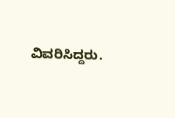ವಿವರಿಸಿದ್ದರು.